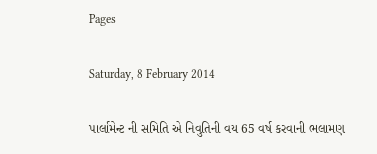Pages

Saturday, 8 February 2014

પાર્લામેન્ટ ની સમિતિ એ નિવુતિની વય 65 વર્ષ કરવાની ભલામણ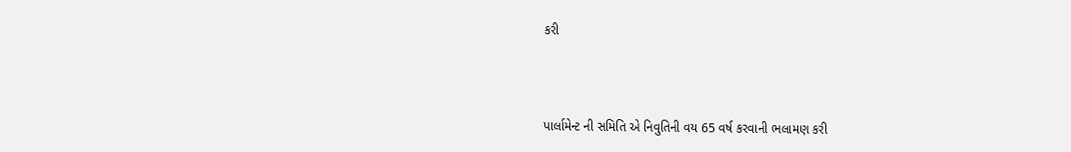કરી



પાર્લામેન્ટ ની સમિતિ એ નિવુતિની વય 65 વર્ષ કરવાની ભલામણ કરી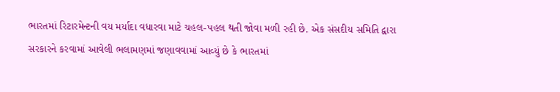ભારતમાં રિટારમેન્ટની વય મર્યાદા વધારવા માટે ચહલ-પહલ થતી જોવા મળી રહી છે. એક સંસદીય સમિતિ દ્વારા સરકારને કરવામાં આવેલી ભલામણમાં જણાવવામાં આવ્યું છે કે ભારતમાં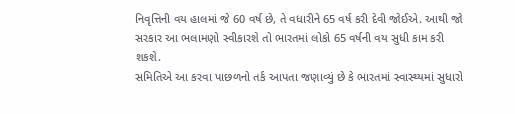નિવૃત્તિની વય હાલમાં જે 60 વર્ષ છે, તે વધારીને 65 વર્ષ કરી દેવી જોઈએ. આથી જો સરકાર આ ભલામણો સ્વીકારશે તો ભારતમાં લોકો 65 વર્ષની વય સુધી કામ કરી શકશે.
સમિતિએ આ કરવા પાછળનો તર્ક આપતા જણાવ્યું છે કે ભારતમાં સ્વાસ્થ્યમાં સુધારો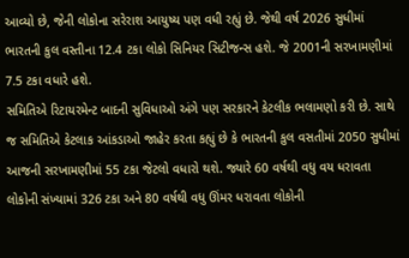આવ્યો છે, જેની લોકોના સરેરાશ આયુષ્ય પણ વધી રહ્યું છે. જેથી વર્ષ 2026 સુધીમાં ભારતની કુલ વસ્તીના 12.4 ટકા લોકો સિનિયર સિટીજન્સ હશે. જે 2001ની સરખામણીમાં 7.5 ટકા વધારે હશે.
સમિતિએ રિટાયરમેન્ટ બાદની સુવિધાઓ અંગે પણ સરકારને કેટલીક ભલામણો કરી છે. સાથે જ સમિતિએ કેટલાક આંકડાઓ જાહેર કરતા કહ્યું છે કે ભારતની કુલ વસતીમાં 2050 સુધીમાં આજની સરખામણીમાં 55 ટકા જેટલો વધારો થશે. જ્યારે 60 વર્ષથી વધુ વય ધરાવતા લોકોની સંખ્યામાં 326 ટકા અને 80 વર્ષથી વધુ ઊંમર ધરાવતા લોકોની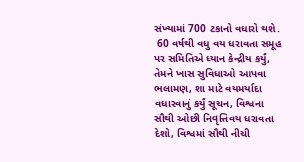સંખ્યામાં 700 ટકાનો વધારો થશે.
 60 વર્ષથી વધુ વય ધરાવતા સમૂહ પર સમિતિએ ધ્યાન કેન્દ્રીય કર્યું, તેમને ખાસ સુવિધાઓ આપવા ભલામણ, શા માટે વયમર્યાદા વધારવાનું કર્યું સૂચન, વિશ્વના સૌથી ઓછી નિવૃત્તિવય ધરાવતા દેશો, વિશ્વમાં સૌથી નીચી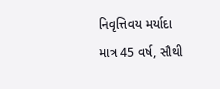નિવૃત્તિવય મર્યાદા માત્ર 45 વર્ષ, સૌથી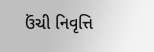ઉંચી નિવૃત્તિ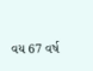વય 67 વર્ષ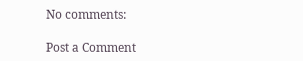No comments:

Post a Comment